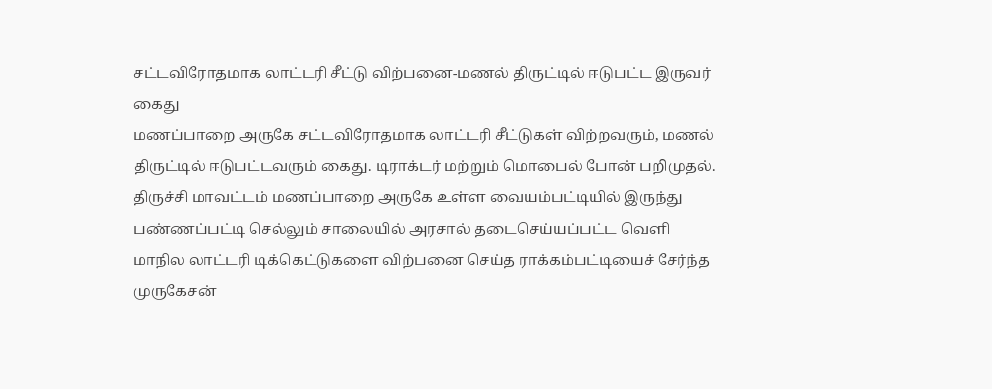சட்டவிரோதமாக லாட்டரி சீட்டு விற்பனை-மணல் திருட்டில் ஈடுபட்ட இருவர் கைது
மணப்பாறை அருகே சட்டவிரோதமாக லாட்டரி சீட்டுகள் விற்றவரும், மணல் திருட்டில் ஈடுபட்டவரும் கைது. டிராக்டர் மற்றும் மொபைல் போன் பறிமுதல்.
திருச்சி மாவட்டம் மணப்பாறை அருகே உள்ள வையம்பட்டியில் இருந்து பண்ணப்பட்டி செல்லும் சாலையில் அரசால் தடைசெய்யப்பட்ட வெளி மாநில லாட்டரி டிக்கெட்டுகளை விற்பனை செய்த ராக்கம்பட்டியைச் சேர்ந்த முருகேசன்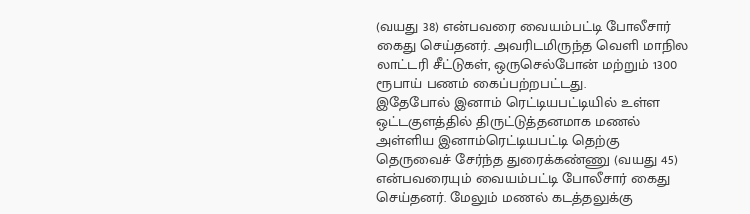(வயது 38) என்பவரை வையம்பட்டி போலீசார் கைது செய்தனர். அவரிடமிருந்த வெளி மாநில லாட்டரி சீட்டுகள், ஒருசெல்போன் மற்றும் 1300 ரூபாய் பணம் கைப்பற்றபட்டது.
இதேபோல் இனாம் ரெட்டியபட்டியில் உள்ள ஒட்டகுளத்தில் திருட்டுத்தனமாக மணல் அள்ளிய இனாம்ரெட்டியபட்டி தெற்கு தெருவைச் சேர்ந்த துரைக்கண்ணு (வயது 45) என்பவரையும் வையம்பட்டி போலீசார் கைது செய்தனர். மேலும் மணல் கடத்தலுக்கு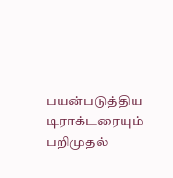பயன்படுத்திய டிராக்டரையும் பறிமுதல்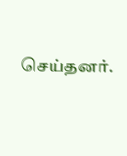செய்தனர்.